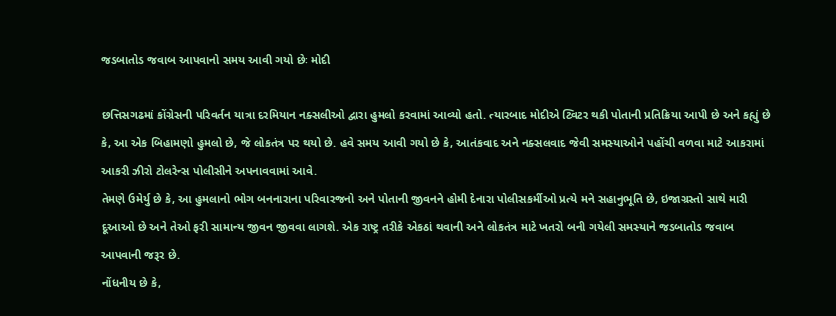જડબાતોડ જવાબ આપવાનો સમય આવી ગયો છેઃ મોદી

છત્તિસગઢમાં કોંગ્રેસની પરિવર્તન યાત્રા દરમિયાન નક્સલીઓ દ્વારા હુમલો કરવામાં આવ્યો હતો. ત્યારબાદ મોદીએ ટ્વિટર થકી પોતાની પ્રતિક્રિયા આપી છે અને કહ્યું છે કે, આ એક બિહામણો હુમલો છે, જે લોકતંત્ર પર થયો છે. હવે સમય આવી ગયો છે કે, આતંકવાદ અને નક્સલવાદ જેવી સમસ્યાઓને પહોંચી વળવા માટે આકરામાં આકરી ઝીરો ટોલરેન્સ પોલીસીને અપનાવવામાં આવે.
તેમણે ઉમેર્યુ છે કે, આ હુમલાનો ભોગ બનનારાના પરિવારજનો અને પોતાની જીવનને હોમી દેનારા પોલીસકર્મીઓ પ્રત્યે મને સહાનુભૂતિ છે, ઇજાગ્રસ્તો સાથે મારી દૂઆઓ છે અને તેઓ ફરી સામાન્ય જીવન જીવવા લાગશે. એક રાષ્ટ્ર તરીકે એકઠાં થવાની અને લોકતંત્ર માટે ખતરો બની ગયેલી સમસ્યાને જડબાતોડ જવાબ આપવાની જરૂર છે.
નોંધનીય છે કે,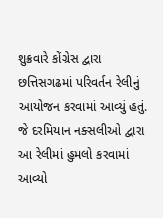શુક્રવારે કોંગ્રેસ દ્વારા છત્તિસગઢમાં પરિવર્તન રેલીનું આયોજન કરવામાં આવ્યું હતું. જે દરમિયાન નક્સલીઓ દ્વારા આ રેલીમાં હુમલો કરવામાં આવ્યો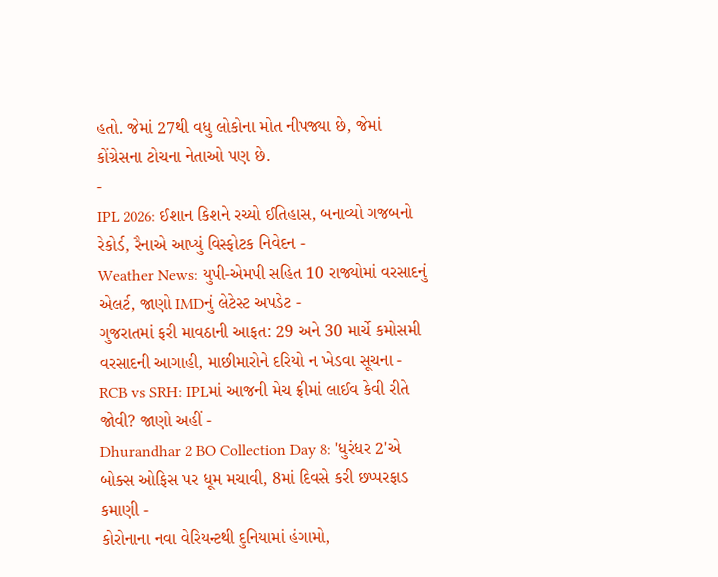હતો. જેમાં 27થી વધુ લોકોના મોત નીપજ્યા છે, જેમાં કોંગ્રેસના ટોચના નેતાઓ પણ છે.
-
IPL 2026: ઈશાન કિશને રચ્યો ઈતિહાસ, બનાવ્યો ગજબનો રેકોર્ડ, રૈનાએ આપ્યું વિસ્ફોટક નિવેદન -
Weather News: યુપી-એમપી સહિત 10 રાજ્યોમાં વરસાદનું એલર્ટ, જાણો IMDનું લેટેસ્ટ અપડેટ -
ગુજરાતમાં ફરી માવઠાની આફત: 29 અને 30 માર્ચે કમોસમી વરસાદની આગાહી, માછીમારોને દરિયો ન ખેડવા સૂચના -
RCB vs SRH: IPLમાં આજની મેચ ફ્રીમાં લાઈવ કેવી રીતે જોવી? જાણો અહીં -
Dhurandhar 2 BO Collection Day 8: 'ધુરંધર 2'એ બોક્સ ઓફિસ પર ધૂમ મચાવી, 8માં દિવસે કરી છપ્પરફાડ કમાણી -
કોરોનાના નવા વેરિયન્ટથી દુનિયામાં હંગામો,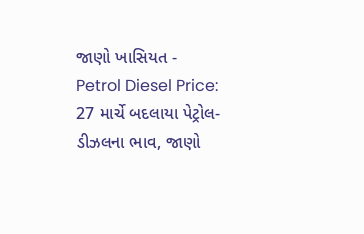જાણો ખાસિયત -
Petrol Diesel Price: 27 માર્ચે બદલાયા પેટ્રોલ-ડીઝલના ભાવ, જાણો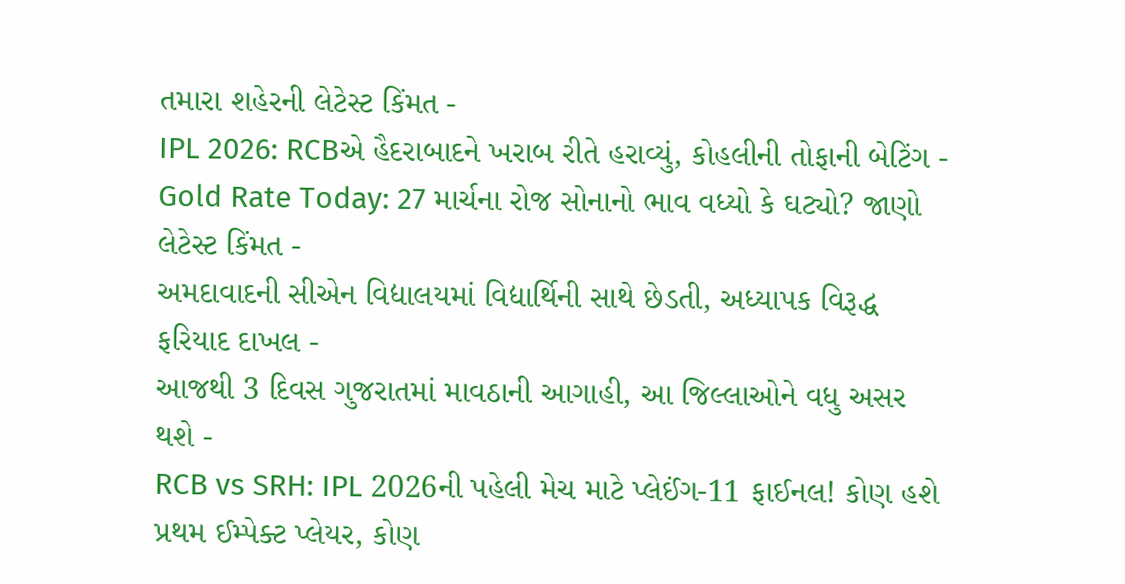તમારા શહેરની લેટેસ્ટ કિંમત -
IPL 2026: RCBએ હૈદરાબાદને ખરાબ રીતે હરાવ્યું, કોહલીની તોફાની બેટિંગ -
Gold Rate Today: 27 માર્ચના રોજ સોનાનો ભાવ વધ્યો કે ઘટ્યો? જાણો લેટેસ્ટ કિંમત -
અમદાવાદની સીએન વિદ્યાલયમાં વિદ્યાર્થિની સાથે છેડતી, અધ્યાપક વિરૂદ્ધ ફરિયાદ દાખલ -
આજથી 3 દિવસ ગુજરાતમાં માવઠાની આગાહી, આ જિલ્લાઓને વધુ અસર થશે -
RCB vs SRH: IPL 2026ની પહેલી મેચ માટે પ્લેઈંગ-11 ફાઈનલ! કોણ હશે પ્રથમ ઈમ્પેક્ટ પ્લેયર, કોણ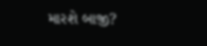મારશે બાજી?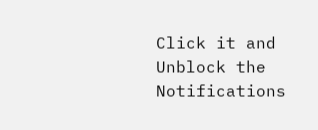Click it and Unblock the Notifications